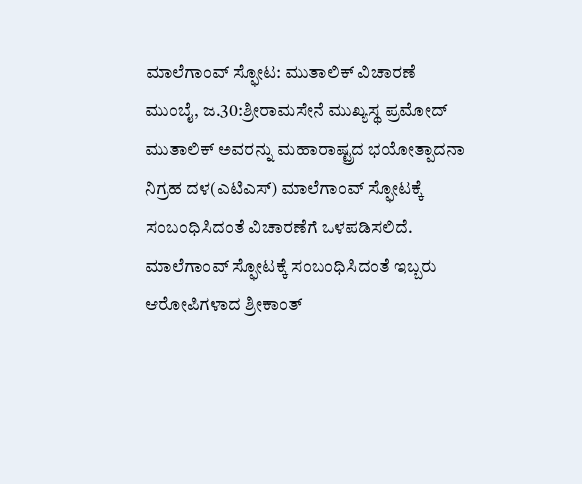ಮಾಲೆಗಾಂವ್ ಸ್ಫೋಟ: ಮುತಾಲಿಕ್ ವಿಚಾರಣೆ
ಮುಂಬೈ, ಜ.30:ಶ್ರೀರಾಮಸೇನೆ ಮುಖ್ಯಸ್ಥ ಪ್ರಮೋದ್ ಮುತಾಲಿಕ್ ಅವರನ್ನು ಮಹಾರಾಷ್ಟ್ರದ ಭಯೋತ್ಪಾದನಾ ನಿಗ್ರಹ ದಳ(ಎಟಿಎಸ್) ಮಾಲೆಗಾಂವ್ ಸ್ಫೋಟಕ್ಕೆ ಸಂಬಂಧಿಸಿದಂತೆ ವಿಚಾರಣೆಗೆ ಒಳಪಡಿಸಲಿದೆ.
ಮಾಲೆಗಾಂವ್ ಸ್ಫೋಟಕ್ಕೆ ಸಂಬಂಧಿಸಿದಂತೆ ಇಬ್ಬರು ಆರೋಪಿಗಳಾದ ಶ್ರೀಕಾಂತ್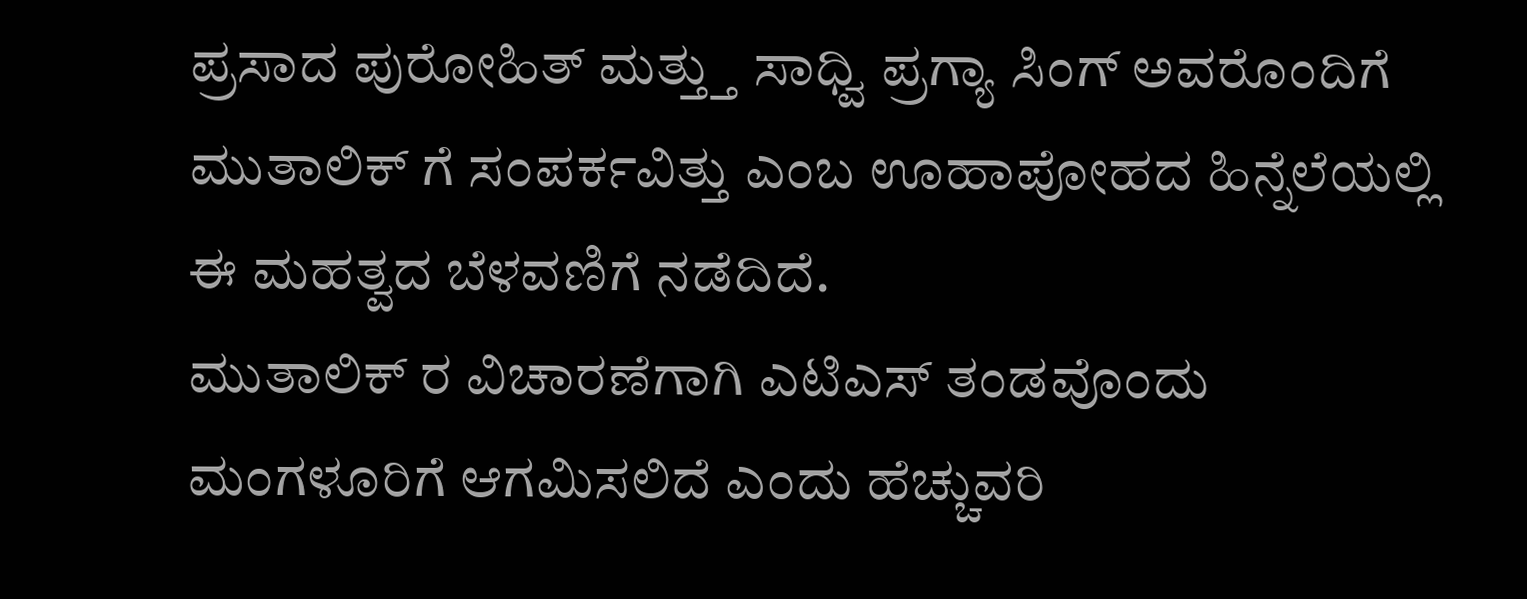ಪ್ರಸಾದ ಪುರೋಹಿತ್ ಮತ್ತ್ತು ಸಾಧ್ವಿ ಪ್ರಗ್ಯಾ ಸಿಂಗ್ ಅವರೊಂದಿಗೆ ಮುತಾಲಿಕ್ ಗೆ ಸಂಪರ್ಕವಿತ್ತು ಎಂಬ ಊಹಾಪೋಹದ ಹಿನ್ನೆಲೆಯಲ್ಲಿ ಈ ಮಹತ್ವದ ಬೆಳವಣಿಗೆ ನಡೆದಿದೆ.
ಮುತಾಲಿಕ್ ರ ವಿಚಾರಣೆಗಾಗಿ ಎಟಿಎಸ್ ತಂಡವೊಂದು ಮಂಗಳೂರಿಗೆ ಆಗಮಿಸಲಿದೆ ಎಂದು ಹೆಚ್ಚುವರಿ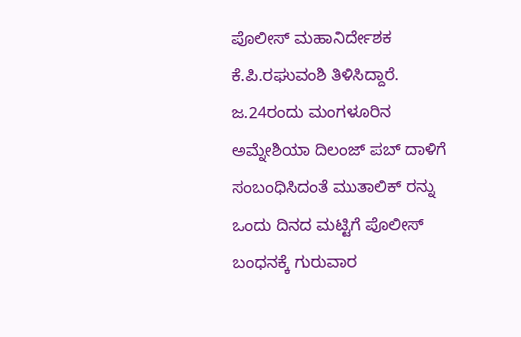ಪೊಲೀಸ್ ಮಹಾನಿರ್ದೇಶಕ ಕೆ.ಪಿ.ರಘುವಂಶಿ ತಿಳಿಸಿದ್ದಾರೆ. ಜ.24ರಂದು ಮಂಗಳೂರಿನ ಅಮ್ನೇಶಿಯಾ ದಿಲಂಜ್ ಪಬ್ ದಾಳಿಗೆ ಸಂಬಂಧಿಸಿದಂತೆ ಮುತಾಲಿಕ್ ರನ್ನು ಒಂದು ದಿನದ ಮಟ್ಟಿಗೆ ಪೊಲೀಸ್ ಬಂಧನಕ್ಕೆ ಗುರುವಾರ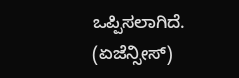ಒಪ್ಪಿಸಲಾಗಿದೆ.
(ಏಜೆನ್ಸೀಸ್)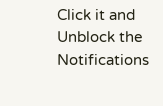Click it and Unblock the Notifications